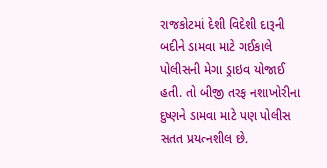રાજકોટમાં દેશી વિદેશી દારૂની બદીને ડામવા માટે ગઈકાલે પોલીસની મેગા ડ્રાઇવ યોજાઈ હતી. તો બીજી તરફ નશાખોરીના દુષ્ણને ડામવા માટે પણ પોલીસ સતત પ્રયત્નશીલ છે.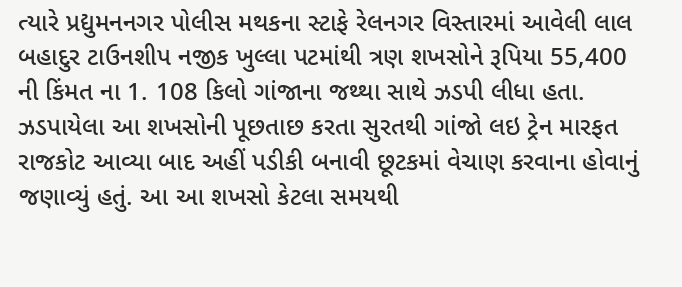ત્યારે પ્રદ્યુમનનગર પોલીસ મથકના સ્ટાફે રેલનગર વિસ્તારમાં આવેલી લાલ બહાદુર ટાઉનશીપ નજીક ખુલ્લા પટમાંથી ત્રણ શખસોને રૂપિયા 55,400 ની કિંમત ના 1. 108 કિલો ગાંજાના જથ્થા સાથે ઝડપી લીધા હતા. ઝડપાયેલા આ શખસોની પૂછતાછ કરતા સુરતથી ગાંજો લઇ ટ્રેન મારફત રાજકોટ આવ્યા બાદ અહીં પડીકી બનાવી છૂટકમાં વેચાણ કરવાના હોવાનું જણાવ્યું હતું. આ આ શખસો કેટલા સમયથી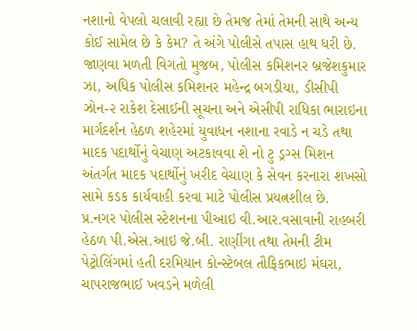નશાનો વેપલો ચલાવી રહ્યા છે તેમજ તેમાં તેમની સાથે અન્ય કોઈ સામેલ છે કે કેમ? તે અંગે પોલીસે તપાસ હાથ ધરી છે.
જાણવા મળતી વિગતો મુજબ, પોલીસ કમિશનર બ્રજેશકુમાર ઝા, અધિક પોલીસ કમિશનર મહેન્દ્ર બગડીયા, ડીસીપી ઝોન-૨ રાકેશ દેસાઈની સૂચના અને એસીપી રાધિકા ભારાઇના માર્ગદર્શન હેઠળ શહેરમાં યુવાધન નશાના રવાડે ન ચડે તથા માદક પદાર્થોનું વેચાણ અટકાવવા શે નો ટુ ડ્રગ્સ મિશન અંતર્ગત માદક પદાર્થોનું ખરીદ વેચાણ કે સેવન કરનારા શખસો સામે કડક કાર્યવાહી કરવા માટે પોલીસ પ્રયત્નશીલ છે.
પ્ર.નગર પોલીસ સ્ટેશનના પીઆઇ વી.આર.વસાવાની રાહબરી હેઠળ પી.એસ.આઇ જે.બી. રાણીંગા તથા તેમની ટીમ પેટ્રોલિંગમાં હતી દરમિયાન કોન્સ્ટેબલ તૌફિકભાઇ મંઘરા, ચાપરાજભાઈ ખવડને મળેલી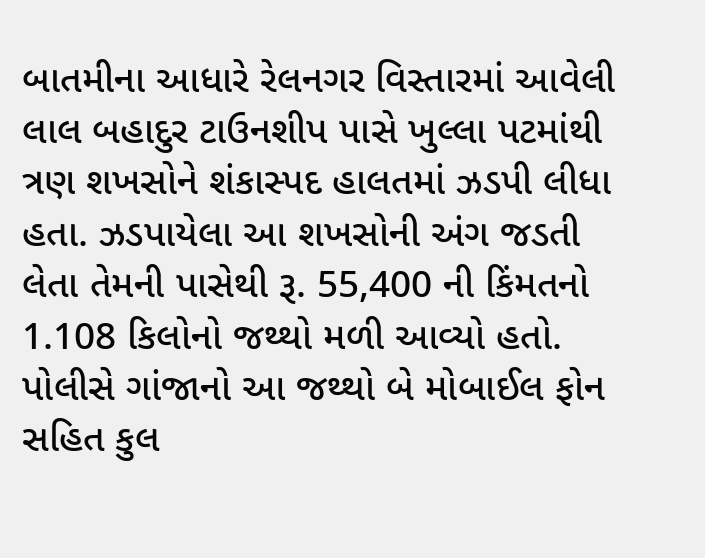બાતમીના આધારે રેલનગર વિસ્તારમાં આવેલી લાલ બહાદુર ટાઉનશીપ પાસે ખુલ્લા પટમાંથી ત્રણ શખસોને શંકાસ્પદ હાલતમાં ઝડપી લીધા હતા. ઝડપાયેલા આ શખસોની અંગ જડતી લેતા તેમની પાસેથી રૂ. 55,400 ની કિંમતનો 1.108 કિલોનો જથ્થો મળી આવ્યો હતો. પોલીસે ગાંજાનો આ જથ્થો બે મોબાઈલ ફોન સહિત કુલ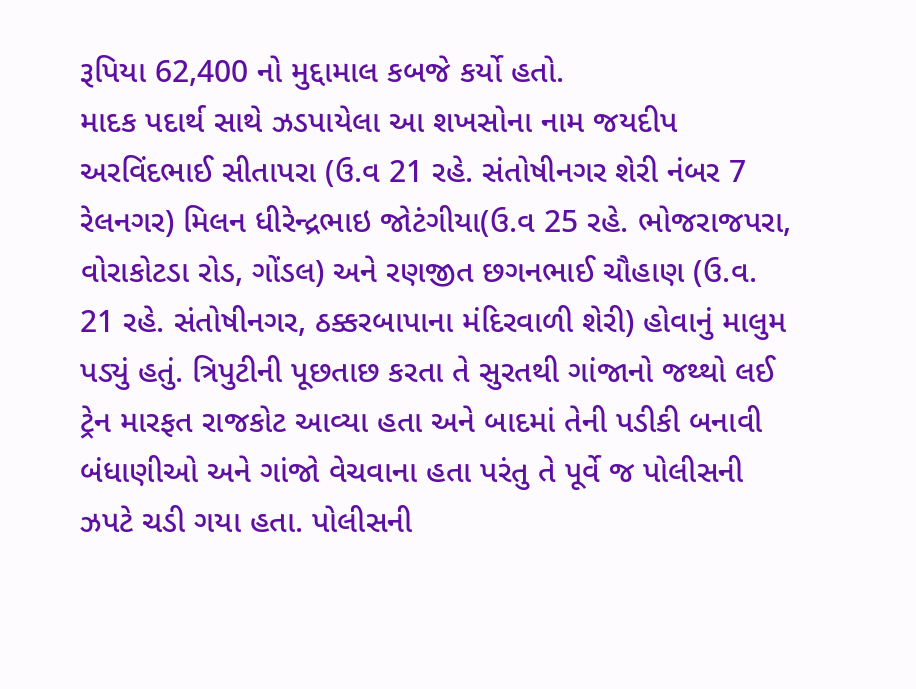રૂપિયા 62,400 નો મુદ્દામાલ કબજે કર્યો હતો.
માદક પદાર્થ સાથે ઝડપાયેલા આ શખસોના નામ જયદીપ અરવિંદભાઈ સીતાપરા (ઉ.વ 21 રહે. સંતોષીનગર શેરી નંબર 7 રેલનગર) મિલન ધીરેન્દ્રભાઇ જોટંગીયા(ઉ.વ 25 રહે. ભોજરાજપરા, વોરાકોટડા રોડ, ગોંડલ) અને રણજીત છગનભાઈ ચૌહાણ (ઉ.વ. 21 રહે. સંતોષીનગર, ઠક્કરબાપાના મંદિરવાળી શેરી) હોવાનું માલુમ પડ્યું હતું. ત્રિપુટીની પૂછતાછ કરતા તે સુરતથી ગાંજાનો જથ્થો લઈ ટ્રેન મારફત રાજકોટ આવ્યા હતા અને બાદમાં તેની પડીકી બનાવી બંધાણીઓ અને ગાંજો વેચવાના હતા પરંતુ તે પૂર્વે જ પોલીસની ઝપટે ચડી ગયા હતા. પોલીસની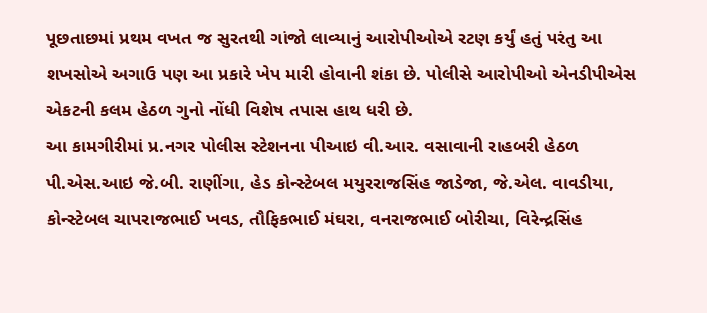પૂછતાછમાં પ્રથમ વખત જ સુરતથી ગાંજો લાવ્યાનું આરોપીઓએ રટણ કર્યું હતું પરંતુ આ શખસોએ અગાઉ પણ આ પ્રકારે ખેપ મારી હોવાની શંકા છે. પોલીસે આરોપીઓ એનડીપીએસ એકટની કલમ હેઠળ ગુનો નોંધી વિશેષ તપાસ હાથ ધરી છે.
આ કામગીરીમાં પ્ર.નગર પોલીસ સ્ટેશનના પીઆઇ વી.આર. વસાવાની રાહબરી હેઠળ પી.એસ.આઇ જે.બી. રાણીંગા, હેડ કોન્સ્ટેબલ મયુરરાજસિંહ જાડેજા, જે.એલ. વાવડીયા, કોન્સ્ટેબલ ચાપરાજભાઈ ખવડ, તૌફિકભાઈ મંઘરા, વનરાજભાઈ બોરીચા, વિરેન્દ્રસિંહ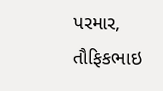પરમાર, તૌફિકભાઇ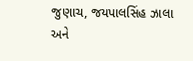જુણાચ, જયપાલસિંહ ઝાલા અને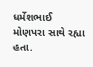ધર્મેશભાઈ મોણપરા સાથે રહ્યા હતા.